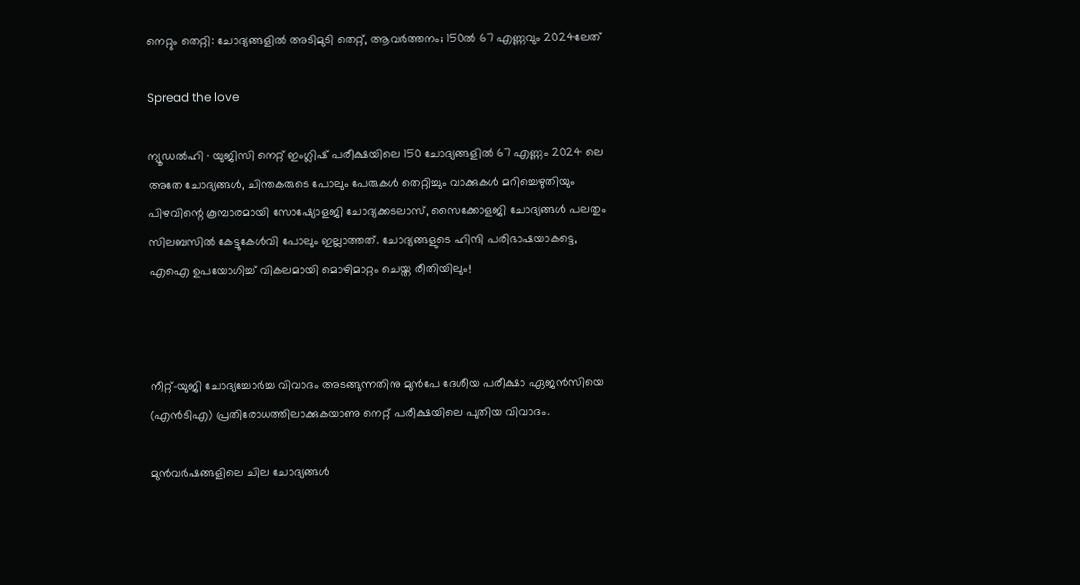നെറ്റും തെറ്റി: ചോദ്യങ്ങളിൽ അടിമുടി തെറ്റ്, ആവർത്തനം; 150ൽ 67 എണ്ണവും 2024ലേത്

Spread the love

ന്യൂഡൽഹി ∙ യുജിസി നെറ്റ് ഇംഗ്ലിഷ് പരീക്ഷയിലെ 150 ചോദ്യങ്ങളിൽ 67 എണ്ണം 2024 ലെ അതേ ചോദ്യങ്ങൾ, ചിന്തകരുടെ പോലും പേരുകൾ തെറ്റിച്ചും വാക്കുകൾ മറിച്ചെഴുതിയും പിഴവിന്റെ കൂമ്പാരമായി സോഷ്യോളജി ചോദ്യക്കടലാസ്, സൈക്കോളജി ചോദ്യങ്ങൾ പലതും സിലബസിൽ കേട്ടുകേൾവി പോലും ഇല്ലാത്തത്. ചോദ്യങ്ങളുടെ ഹിന്ദി പരിഭാഷയാകട്ടെ, എഐ ഉപയോഗിച്ച് വികലമായി മൊഴിമാറ്റം ചെയ്ത രീതിയിലും!



നീറ്റ്–യുജി ചോദ്യച്ചോർച്ച വിവാദം അടങ്ങുന്നതിനു മുൻപേ ദേശീയ പരീക്ഷാ ഏജൻസിയെ (എൻടിഎ) പ്രതിരോധത്തിലാക്കുകയാണു നെറ്റ് പരീക്ഷയിലെ പുതിയ വിവാദം.

മുൻവർഷങ്ങളിലെ ചില ചോദ്യങ്ങൾ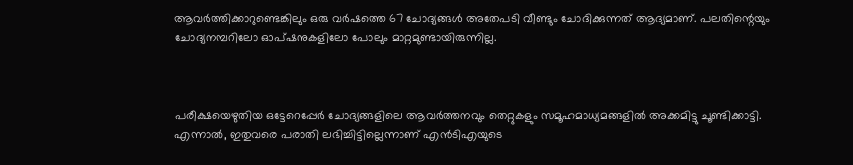ആവർത്തിക്കാറുണ്ടെങ്കിലും ഒരു വർഷത്തെ 67 ചോദ്യങ്ങൾ അതേപടി വീണ്ടും ചോദിക്കുന്നത് ആദ്യമാണ്. പലതിന്റെയും ചോദ്യനമ്പറിലോ ഓപ്ഷനുകളിലോ പോലും മാറ്റമുണ്ടായിരുന്നില്ല.



പരീക്ഷയെഴുതിയ ഒട്ടേറെപ്പേർ ചോദ്യങ്ങളിലെ ആവർത്തനവും തെറ്റുകളും സമൂഹമാധ്യമങ്ങളിൽ അക്കമിട്ടു ചൂണ്ടിക്കാട്ടി. എന്നാൽ, ഇതുവരെ പരാതി ലഭിച്ചിട്ടില്ലെന്നാണ് എൻടിഎയുടെ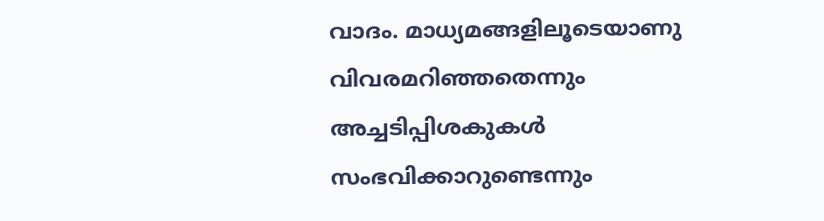വാദം. മാധ്യമങ്ങളിലൂടെയാണു വിവരമറിഞ്ഞതെന്നും അച്ചടിപ്പിശകുകൾ സംഭവിക്കാറുണ്ടെന്നും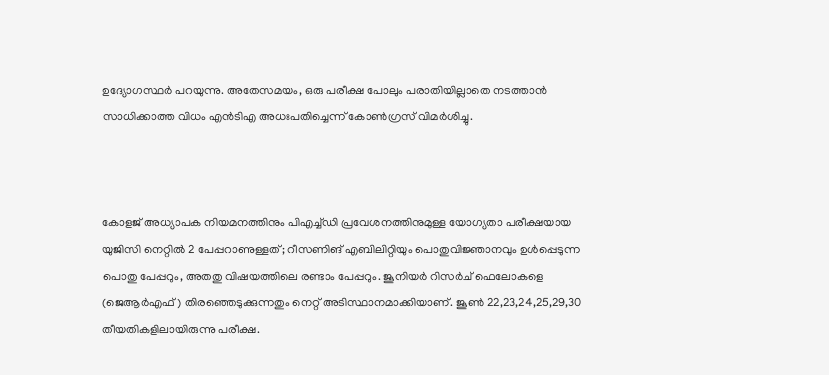ഉദ്യോഗസ്ഥർ പറയുന്നു. അതേസമയം, ഒരു പരീക്ഷ പോലും പരാതിയില്ലാതെ നടത്താൻ സാധിക്കാത്ത വിധം എൻടിഎ അധഃപതിച്ചെന്ന് കോൺഗ്രസ് വിമർശിച്ചു.



കോളജ് അധ്യാപക നിയമനത്തിനും പിഎച്ച്ഡി പ്രവേശനത്തിനുമുള്ള യോഗ്യതാ പരീക്ഷയായ യുജിസി നെറ്റിൽ 2 പേപ്പറാണുള്ളത്; റീസണിങ് എബിലിറ്റിയും പൊതുവിജ്ഞാനവും ഉൾപ്പെടുന്ന പൊതു പേപ്പറും, അതതു വിഷയത്തിലെ രണ്ടാം പേപ്പറും. ജൂനിയർ റിസർച് ഫെലോകളെ (ജെആർഎഫ്) തിരഞ്ഞെടുക്കുന്നതും നെറ്റ് അടിസ്ഥാനമാക്കിയാണ്. ജൂൺ 22,23,24,25,29,30 തീയതികളിലായിരുന്നു പരീക്ഷ.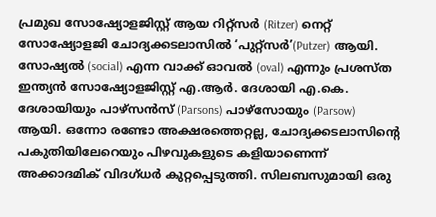പ്രമുഖ സോഷ്യോളജിസ്റ്റ് ആയ റിറ്റ്സർ (Ritzer) നെറ്റ് സോഷ്യോളജി ചോദ്യക്കടലാസിൽ ‘പുറ്റ്സർ’(Putzer) ആയി. സോഷ്യൽ (social) എന്ന വാക്ക് ഓവൽ (oval) എന്നും പ്രശസ്ത ഇന്ത്യൻ സോഷ്യോളജിസ്റ്റ് എ.ആർ. ദേശായി എ.കെ. ദേശായിയും പാഴ്സൻസ് (Parsons) പാഴ്സോയും (Parsow) ആയി. ഒന്നോ രണ്ടോ അക്ഷരത്തെറ്റല്ല, ചോദ്യക്കടലാസിന്റെ പകുതിയിലേറെയും പിഴവുകളുടെ കളിയാണെന്ന് അക്കാദമിക് വിദഗ്ധർ കുറ്റപ്പെടുത്തി. സിലബസുമായി ഒരു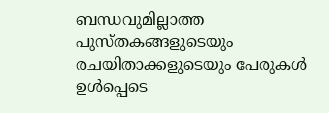ബന്ധവുമില്ലാത്ത പുസ്തകങ്ങളുടെയും രചയിതാക്കളുടെയും പേരുകൾ ഉൾപ്പെടെ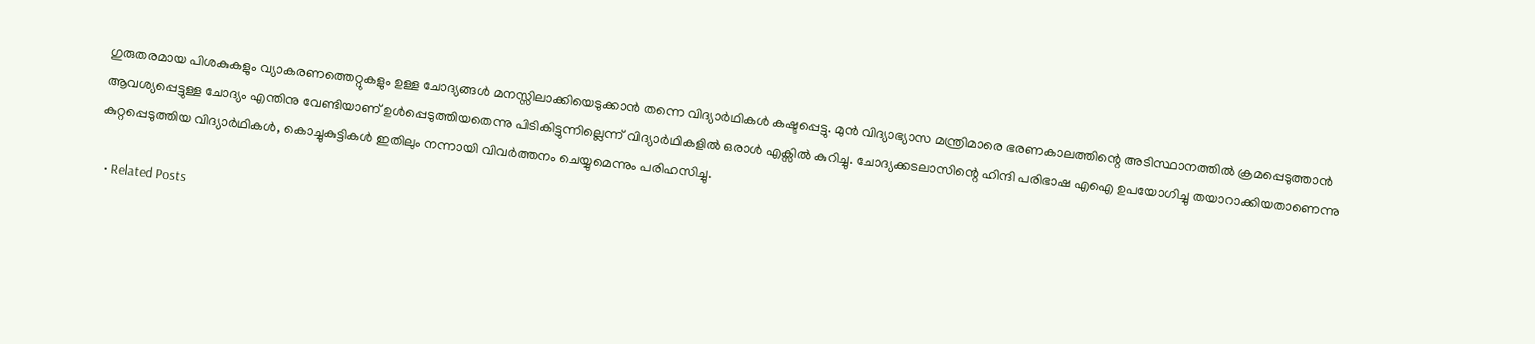ഗുരുതരമായ പിശകുകളും വ്യാകരണത്തെറ്റുകളും ഉള്ള ചോദ്യങ്ങൾ മനസ്സിലാക്കിയെടുക്കാൻ തന്നെ വിദ്യാർഥികൾ കഷ്ടപ്പെട്ടു. മുൻ വിദ്യാഭ്യാസ മന്ത്രിമാരെ ഭരണകാലത്തിന്റെ അടിസ്ഥാനത്തിൽ ക്രമപ്പെടുത്താൻ ആവശ്യപ്പെട്ടുള്ള ചോദ്യം എന്തിനു വേണ്ടിയാണ് ഉൾപ്പെടുത്തിയതെന്നു പിടികിട്ടുന്നില്ലെന്ന് വിദ്യാർഥികളിൽ ഒരാൾ എക്സിൽ കുറിച്ചു. ചോദ്യക്കടലാസിന്റെ ഹിന്ദി പരിഭാഷ എഐ ഉപയോഗിച്ചു തയാറാക്കിയതാണെന്നു കുറ്റപ്പെടുത്തിയ വിദ്യാർഥികൾ, കൊച്ചുകുട്ടികൾ ഇതിലും നന്നായി വിവർത്തനം ചെയ്യുമെന്നും പരിഹസിച്ചു.

  • Related Posts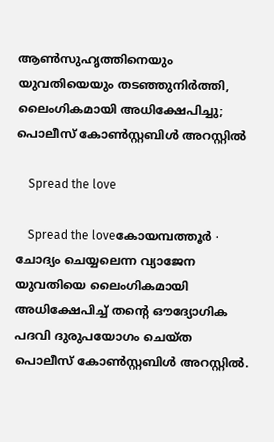ആൺസുഹൃത്തിനെയും യുവതിയെയും തടഞ്ഞുനിർത്തി, ലൈംഗികമായി അധിക്ഷേപിച്ചു; പൊലീസ് കോൺസ്റ്റബിൾ അറസ്റ്റിൽ

    Spread the love

    Spread the loveകോയമ്പത്തൂർ ∙ ചോദ്യം ചെയ്യലെന്ന വ്യാജേന യുവതിയെ ലൈംഗികമായി അധിക്ഷേപിച്ച് തന്റെ ഔദ്യോഗിക പദവി ദുരുപയോഗം ചെയ്ത പൊലീസ് കോൺസ്റ്റബിൾ അറസ്റ്റിൽ.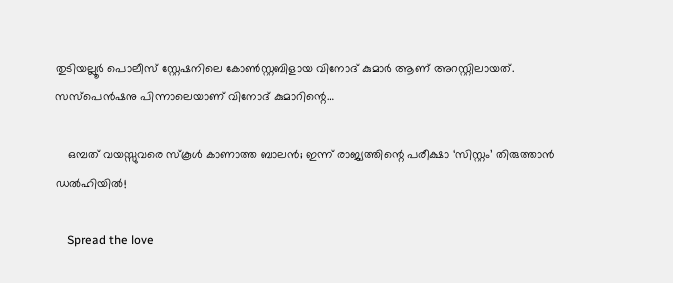തുടിയല്ലൂർ പൊലീസ് സ്റ്റേഷനിലെ കോൺസ്റ്റബിളായ വിനോദ് കുമാർ ആണ് അറസ്റ്റിലായത്. സസ്പെൻഷനു പിന്നാലെയാണ് വിനോദ് കുമാറിന്റെ…

    ഒമ്പത് വയസ്സുവരെ സ്കൂൾ കാണാത്ത ബാലൻ; ഇന്ന് രാജ്യത്തിന്റെ പരീക്ഷാ ‘സിസ്റ്റം’ തിരുത്താൻ ഡൽഹിയിൽ!

    Spread the love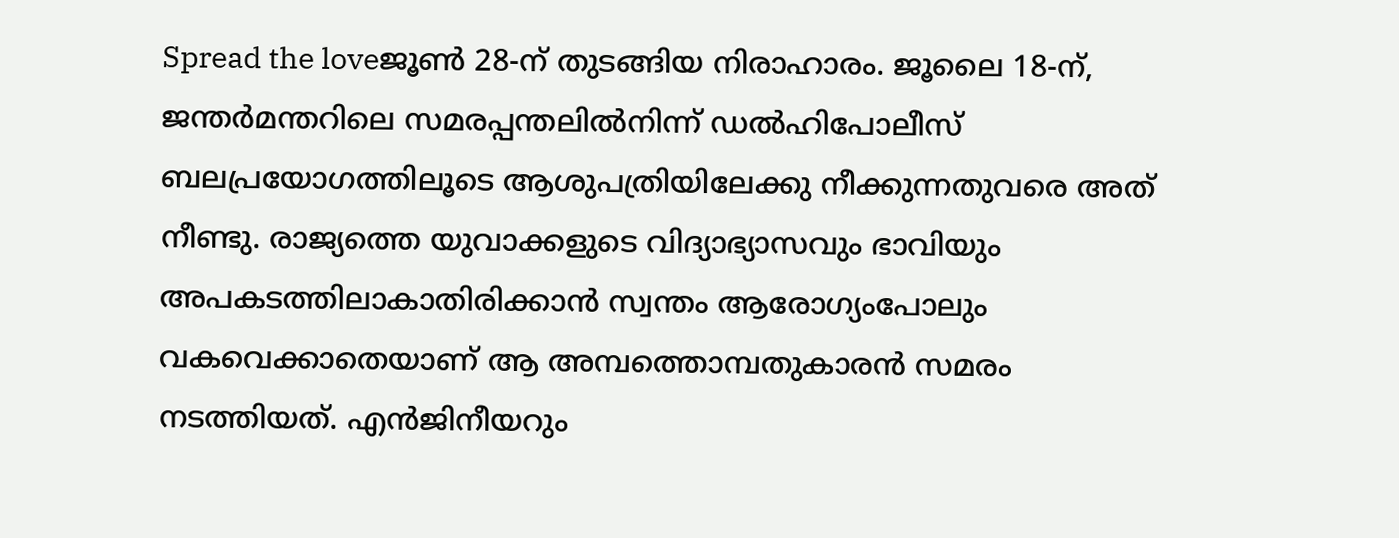Spread the loveജൂൺ 28-ന് തുടങ്ങിയ നിരാഹാരം. ജൂലൈ 18-ന്, ജന്തർമന്തറിലെ സമരപ്പന്തലിൽനിന്ന് ഡൽഹിപോലീസ് ബലപ്രയോഗത്തിലൂടെ ആശുപത്രിയിലേക്കു നീക്കുന്നതുവരെ അത് നീണ്ടു. രാജ്യത്തെ യുവാക്കളു‍ടെ വിദ്യാഭ്യാസവും ഭാവിയും അപകടത്തിലാകാതിരിക്കാൻ സ്വന്തം ആരോഗ്യംപോലും വകവെക്കാതെയാണ് ആ അമ്പത്തൊമ്പതുകാരൻ സമരം നടത്തിയത്. എൻജിനീയറും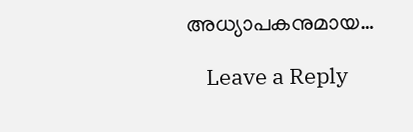അധ്യാപകനുമായ…

    Leave a Reply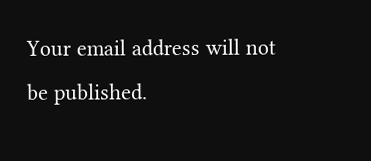Your email address will not be published.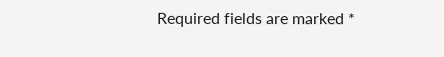Required fields are marked *